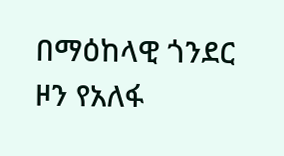በማዕከላዊ ጎንደር ዞን የአለፋ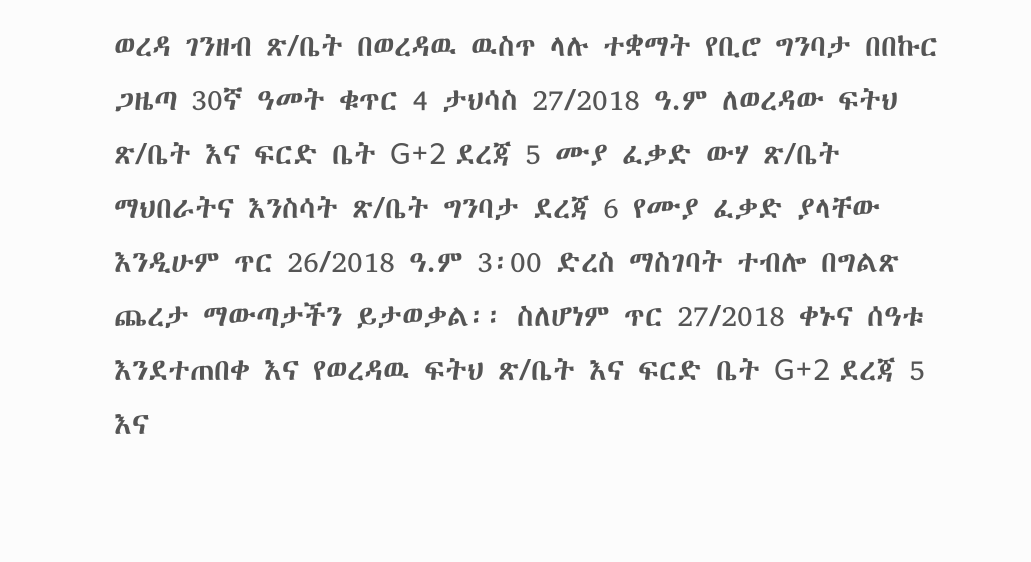ወረዳ ገንዘብ ጽ/ቤት በወረዳዉ ዉስጥ ላሉ ተቋማት የቢሮ ግንባታ በበኩር ጋዜጣ 30ኛ ዓመት ቁጥር 4 ታህሳስ 27/2018 ዓ.ም ለወረዳው ፍትህ ጽ/ቤት እና ፍርድ ቤት G+2 ደረጃ 5 ሙያ ፈቃድ ውሃ ጽ/ቤት ማህበራትና እንስሳት ጽ/ቤት ግንባታ ደረጃ 6 የሙያ ፈቃድ ያላቸው እንዲሁም ጥር 26/2018 ዓ.ም 3፡00 ድረስ ማስገባት ተብሎ በግልጽ ጨረታ ማውጣታችን ይታወቃል፡፡ ስለሆነም ጥር 27/2018 ቀኑና ሰዓቱ እንደተጠበቀ እና የወረዳዉ ፍትህ ጽ/ቤት እና ፍርድ ቤት G+2 ደረጃ 5 እና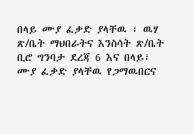በላይ ሙያ ፈቃድ ያላቸዉ ፡ ዉሃ ጽ/ቤት ማህበራትና እንስሳት ጽ/ቤት ቢሮ ግንባታ ደረጃ 6 እና በላይ፣ ሙያ ፈቃድ ያላቸዉ የጋማዉበርና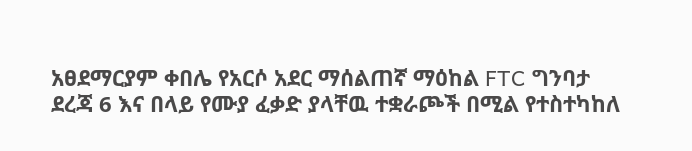አፀደማርያም ቀበሌ የአርሶ አደር ማሰልጠኛ ማዕከል FTC ግንባታ ደረጃ 6 እና በላይ የሙያ ፈቃድ ያላቸዉ ተቋራጮች በሚል የተስተካከለ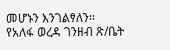መሆኑን እንገልፃለን፡፡
የአለፋ ወረዳ ገንዘብ ጽ/ቤት